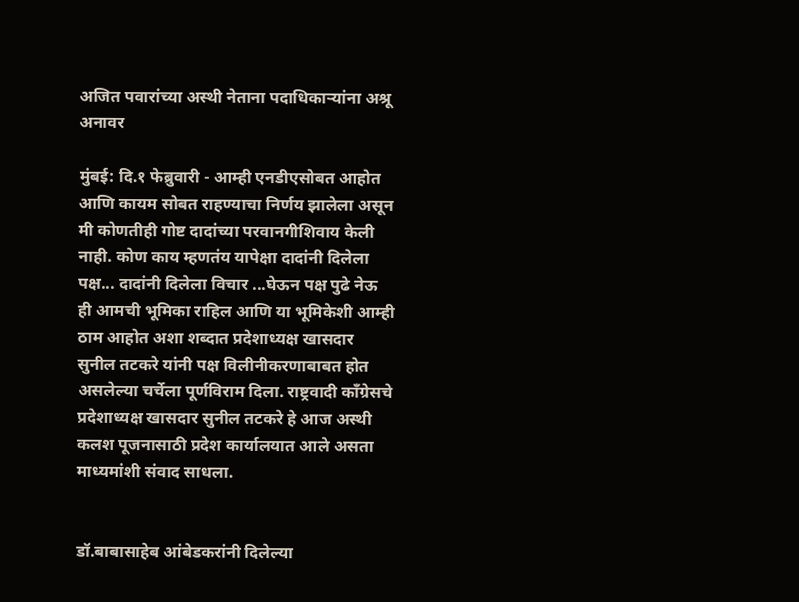अजित पवारांच्या अस्थी नेताना पदाधिकाऱ्यांना अश्रू अनावर

मुंबई: दि.१ फेब्रुवारी - आम्ही एनडीएसोबत आहोत आणि कायम सोबत राहण्याचा निर्णय झालेला असून मी कोणतीही गोष्ट दादांच्या परवानगीशिवाय केली नाही. कोण काय म्हणतंय यापेक्षा दादांनी दिलेला पक्ष... दादांनी दिलेला विचार ...घेऊन पक्ष पुढे नेऊ ही आमची भूमिका राहिल आणि या भूमिकेशी आम्ही ठाम आहोत अशा शब्दात प्रदेशाध्यक्ष खासदार सुनील तटकरे यांनी पक्ष विलीनीकरणाबाबत होत असलेल्या चर्चेला पूर्णविराम दिला. राष्ट्रवादी काँग्रेसचे प्रदेशाध्यक्ष खासदार सुनील तटकरे हे आज अस्थी कलश पूजनासाठी प्रदेश कार्यालयात आले असता माध्यमांशी संवाद साधला.


डॉ.बाबासाहेब आंबेडकरांनी दिलेल्या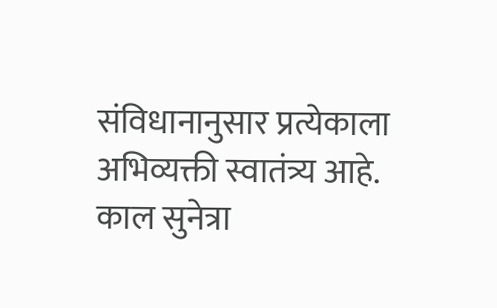संविधानानुसार प्रत्येकाला अभिव्यक्ती स्वातंत्र्य आहे. काल सुनेत्रा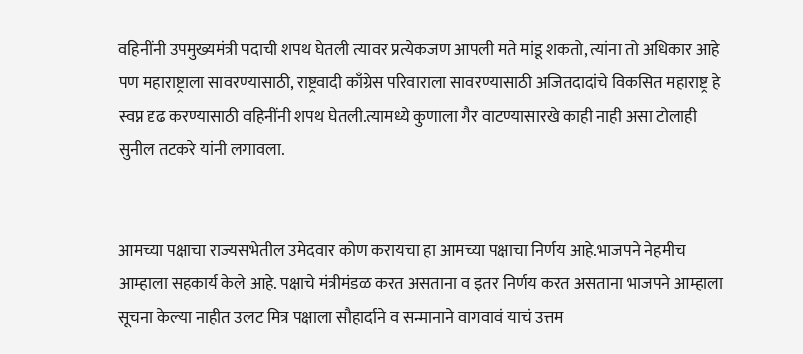वहिनींनी उपमुख्यमंत्री पदाची शपथ घेतली त्यावर प्रत्येकजण आपली मते मांडू शकतो, त्यांना तो अधिकार आहे पण महाराष्ट्राला सावरण्यासाठी, राष्ट्रवादी काँग्रेस परिवाराला सावरण्यासाठी अजितदादांचे विकसित महाराष्ट्र हे स्वप्न दृढ करण्यासाठी वहिनींनी शपथ घेतली.त्यामध्ये कुणाला गैर वाटण्यासारखे काही नाही असा टोलाही सुनील तटकरे यांनी लगावला.


आमच्या पक्षाचा राज्यसभेतील उमेदवार कोण करायचा हा आमच्या पक्षाचा निर्णय आहे.भाजपने नेहमीच आम्हाला सहकार्य केले आहे. पक्षाचे मंत्रीमंडळ करत असताना व इतर निर्णय करत असताना भाजपने आम्हाला सूचना केल्या नाहीत उलट मित्र पक्षाला सौहार्दाने व सन्मानाने वागवावं याचं उत्तम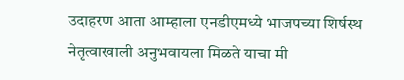उदाहरण आता आम्हाला एनडीएमध्ये भाजपच्या शिर्षस्थ नेतृत्वाखाली अनुभवायला मिळते याचा मी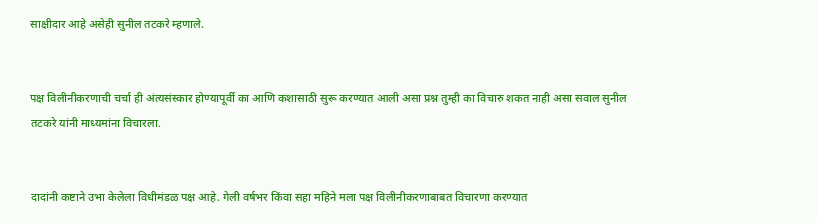साक्षीदार आहे असेही सुनील तटकरे म्हणाले.


पक्ष विलीनीकरणाची चर्चा ही अंत्यसंस्कार होण्यापूर्वी का आणि कशासाठी सुरू करण्यात आली असा प्रश्न तुम्ही का विचारु शकत नाही असा सवाल सुनील तटकरे यांनी माध्यमांना विचारला.


दादांनी कष्टाने उभा केलेला विधीमंडळ पक्ष आहे. गेली वर्षभर किंवा सहा महिने मला पक्ष विलीनीकरणाबाबत विचारणा करण्यात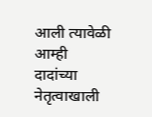आली त्यावेळी आम्ही दादांच्या नेतृत्वाखाली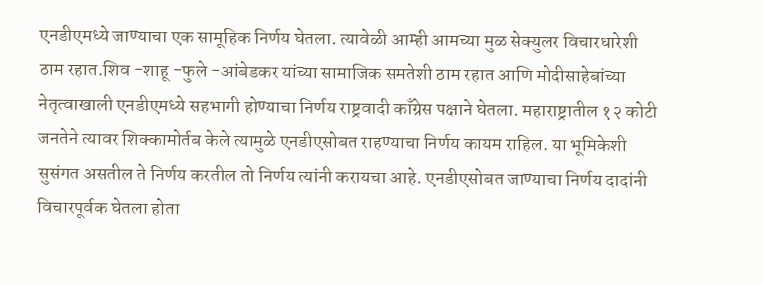एनडीएमध्ये जाण्याचा एक सामूहिक निर्णय घेतला. त्यावेळी आम्ही आमच्या मुळ सेक्युलर विचारधारेशी ठाम रहात.शिव -शाहू -फुले -आंबेडकर यांच्या सामाजिक समतेशी ठाम रहात आणि मोदीसाहेबांच्या नेतृत्वाखाली एनडीएमध्ये सहभागी होण्याचा निर्णय राष्ट्रवादी काँग्रेस पक्षाने घेतला. महाराष्ट्रातील १२ कोटी जनतेने त्यावर शिक्कामोर्तब केले त्यामुळे एनडीएसोबत राहण्याचा निर्णय कायम राहिल. या भूमिकेशी सुसंगत असतील ते निर्णय करतील तो निर्णय त्यांनी करायचा आहे. एनडीएसोबत जाण्याचा निर्णय दादांनी विचारपूर्वक घेतला होता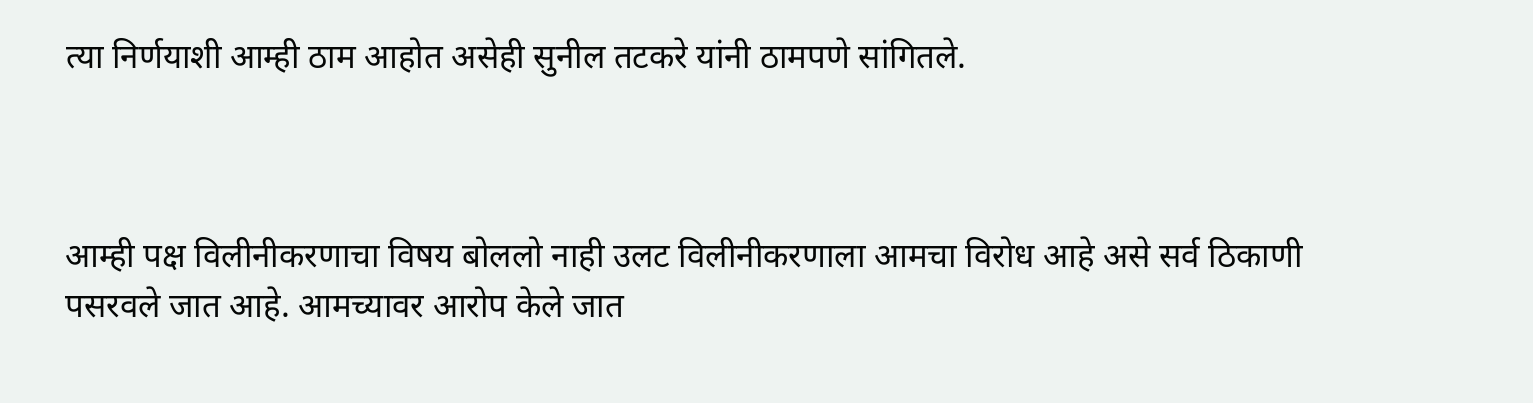त्या निर्णयाशी आम्ही ठाम आहोत असेही सुनील तटकरे यांनी ठामपणे सांगितले.



आम्ही पक्ष विलीनीकरणाचा विषय बोललो नाही उलट विलीनीकरणाला आमचा विरोध आहे असे सर्व ठिकाणी पसरवले जात आहे. आमच्यावर आरोप केले जात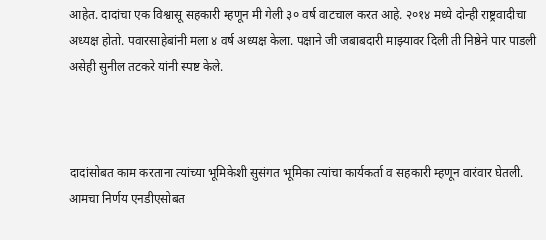आहेत. दादांचा एक विश्वासू सहकारी म्हणून मी गेली ३० वर्ष वाटचाल करत आहे. २०१४ मध्ये दोन्ही राष्ट्रवादीचा अध्यक्ष होतो. पवारसाहेबांनी मला ४ वर्ष अध्यक्ष केला. पक्षाने जी जबाबदारी माझ्यावर दिली ती निष्ठेने पार पाडली असेही सुनील तटकरे यांनी स्पष्ट केले.



दादांसोबत काम करताना त्यांच्या भूमिकेशी सुसंगत भूमिका त्यांचा कार्यकर्ता व सहकारी म्हणून वारंवार घेतली. आमचा निर्णय एनडीएसोबत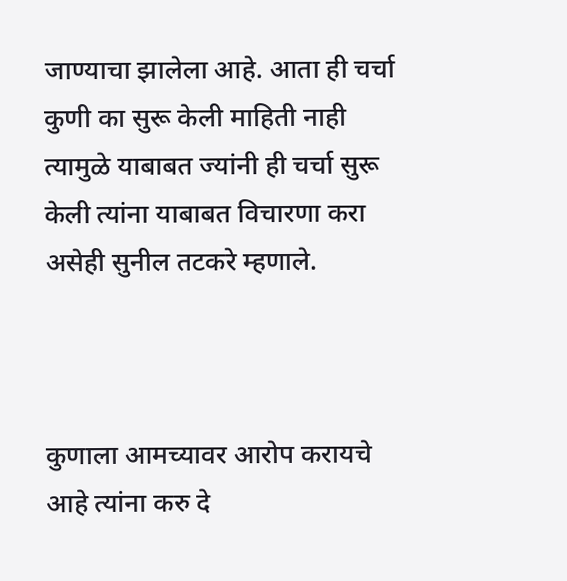जाण्याचा झालेला आहे. आता ही चर्चा कुणी का सुरू केली माहिती नाही त्यामुळे याबाबत ज्यांनी ही चर्चा सुरू केली त्यांना याबाबत विचारणा करा असेही सुनील तटकरे म्हणाले.



कुणाला आमच्यावर आरोप करायचे आहे त्यांना करु दे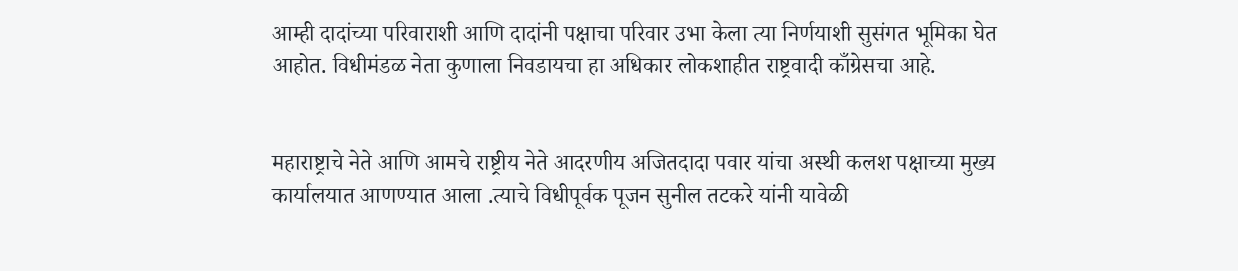आम्ही दादांच्या परिवाराशी आणि दादांनी पक्षाचा परिवार उभा केला त्या निर्णयाशी सुसंगत भूमिका घेत आहोत. विधीमंडळ नेता कुणाला निवडायचा हा अधिकार लोकशाहीत राष्ट्रवादी काँग्रेसचा आहे.


महाराष्ट्राचे नेते आणि आमचे राष्ट्रीय नेते आदरणीय अजितदादा पवार यांचा अस्थी कलश पक्षाच्या मुख्य कार्यालयात आणण्यात आला .त्याचे विधीपूर्वक पूजन सुनील तटकरे यांनी यावेळी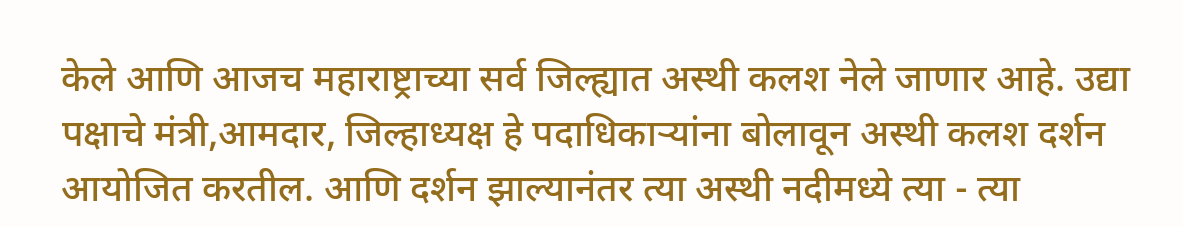केले आणि आजच महाराष्ट्राच्या सर्व जिल्ह्यात अस्थी कलश नेले जाणार आहे. उद्या पक्षाचे मंत्री,आमदार, जिल्हाध्यक्ष हे पदाधिकाऱ्यांना बोलावून अस्थी कलश दर्शन आयोजित करतील. आणि दर्शन झाल्यानंतर त्या अस्थी नदीमध्ये त्या - त्या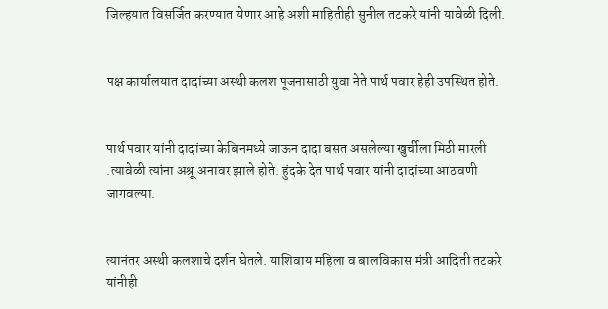जिल्हयात विसर्जित करण्यात येणार आहे अशी माहितीही सुनील तटकरे यांनी यावेळी दिली.


पक्ष कार्यालयात दादांच्या अस्थी कलश पूजनासाठी युवा नेते पार्थ पवार हेही उपस्थित होते.


पार्थ पवार यांनी दादांच्या केबिनमध्ये जाऊन दादा बसत असलेल्या खुर्चीला मिठी मारली .त्यावेळी त्यांना अश्रू अनावर झाले होते. हुंदके देत पार्थ पवार यांनी दादांच्या आठवणी जागवल्या.


त्यानंतर अस्थी कलशाचे दर्शन घेतले. याशिवाय महिला व बालविकास मंत्री आदिती तटकरे यांनीही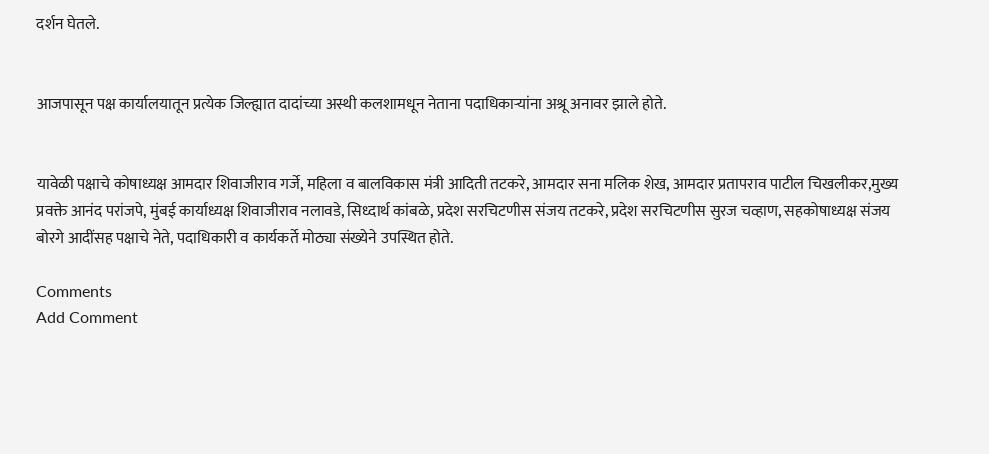दर्शन घेतले.


आजपासून पक्ष कार्यालयातून प्रत्येक जिल्ह्यात दादांच्या अस्थी कलशामधून नेताना पदाधिकाऱ्यांना अश्रू अनावर झाले होते.


यावेळी पक्षाचे कोषाध्यक्ष आमदार शिवाजीराव गर्जे, महिला व बालविकास मंत्री आदिती तटकरे, आमदार सना मलिक शेख, आमदार प्रतापराव पाटील चिखलीकर,मुख्य प्रवक्ते आनंद परांजपे, मुंबई कार्याध्यक्ष शिवाजीराव नलावडे, सिध्दार्थ कांबळे, प्रदेश सरचिटणीस संजय तटकरे, प्रदेश सरचिटणीस सुरज चव्हाण, सहकोषाध्यक्ष संजय बोरगे आदींसह पक्षाचे नेते, पदाधिकारी व कार्यकर्ते मोठ्या संख्येने उपस्थित होते.

Comments
Add Comment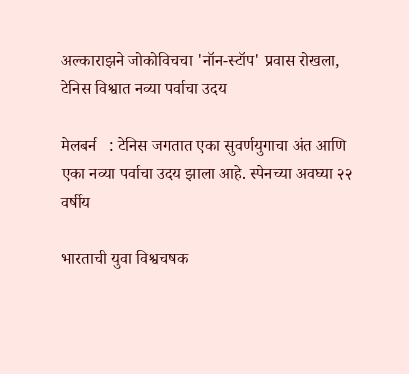अल्काराझने जोकोविचचा 'नॉन-स्टॉप' प्रवास रोखला, टेनिस विश्वात नव्या पर्वाचा उदय

मेलबर्न   : टेनिस जगतात एका सुवर्णयुगाचा अंत आणि एका नव्या पर्वाचा उदय झाला आहे. स्पेनच्या अवघ्या २२ वर्षीय

भारताची युवा विश्वचषक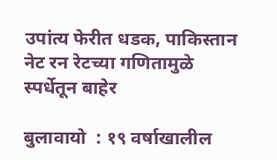उपांत्य फेरीत धडक, पाकिस्तान नेट रन रेटच्या गणितामुळे स्पर्धेतून बाहेर

बुलावायो  : १९ वर्षाखालील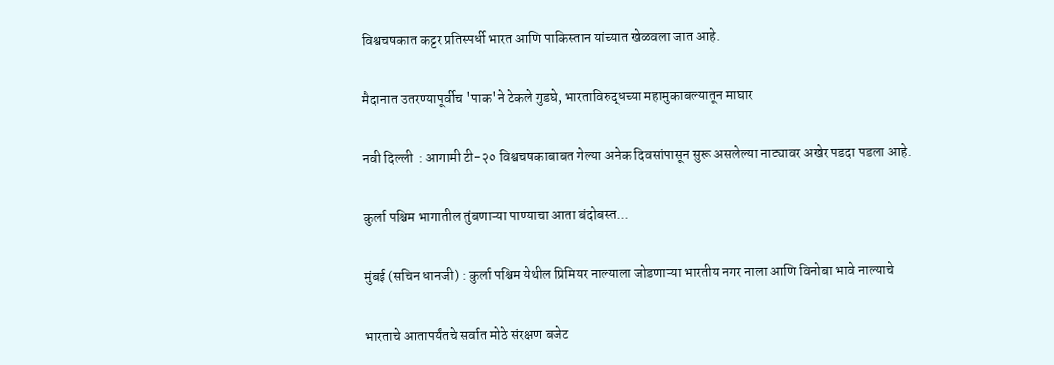विश्वचषकात कट्टर प्रतिस्पर्धी भारत आणि पाकिस्तान यांच्यात खेळवला जात आहे.

मैदानात उतरण्यापूर्वीच 'पाक'ने टेकले गुडघे, भारताविरुद्धच्या महामुकाबल्यातून माघार

नवी दिल्ली  : आगामी टी-२० विश्वचषकाबाबत गेल्या अनेक दिवसांपासून सुरू असलेल्या नाट्यावर अखेर पडदा पडला आहे.

कुर्ला पश्चिम भागातील तुंबणाऱ्या पाण्याचा आता बंदोबस्त...

मुंबई (सचिन धानजी) : कुर्ला पश्चिम येथील प्रिमियर नाल्याला जोडणाऱ्या भारतीय नगर नाला आणि विनोबा भावे नाल्याचे

भारताचे आतापर्यंतचे सर्वात मोठे संरक्षण बजेट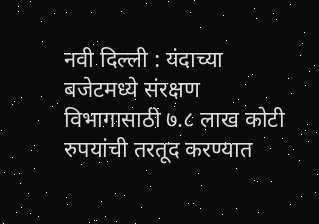नवी दिल्ली : यंदाच्या बजेटमध्ये संरक्षण विभागासाठी ७.८ लाख कोटी रुपयांची तरतूद करण्यात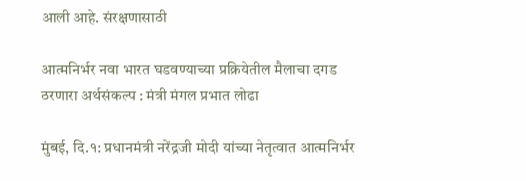आली आहे. संरक्षणासाठी

आत्मनिर्भर नवा भारत घडवण्याच्या प्रक्रियेतील मैलाचा दगड ठरणारा अर्थसंकल्प : मंत्री मंगल प्रभात लोढा

मुंबई, दि.१: प्रधानमंत्री नरेंद्रजी मोदी यांच्या नेतृत्वात आत्मनिर्भर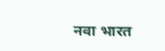नवा भारत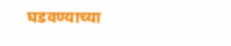घडवण्याच्या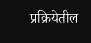प्रक्रियेतील